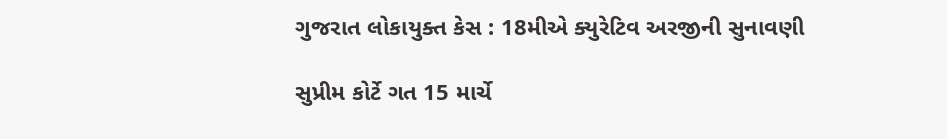ગુજરાત લોકાયુક્ત કેસ : 18મીએ ક્યુરેટિવ અરજીની સુનાવણી

સુપ્રીમ કોર્ટે ગત 15 માર્ચે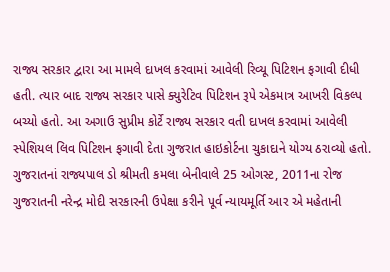રાજ્ય સરકાર દ્વારા આ મામલે દાખલ કરવામાં આવેલી રિવ્યૂ પિટિશન ફગાવી દીધી હતી. ત્યાર બાદ રાજ્ય સરકાર પાસે ક્યુરેટિવ પિટિશન રૂપે એકમાત્ર આખરી વિકલ્પ બચ્યો હતો. આ અગાઉ સુપ્રીમ કોર્ટે રાજ્ય સરકાર વતી દાખલ કરવામાં આવેલી સ્પેશિયલ લિવ પિટિશન ફગાવી દેતા ગુજરાત હાઇકોર્ટના ચુકાદાને યોગ્ય ઠરાવ્યો હતો.
ગુજરાતનાં રાજ્યપાલ ડો શ્રીમતી કમલા બેનીવાલે 25 ઓગસ્ટ, 2011ના રોજ ગુજરાતની નરેન્દ્ર મોદી સરકારની ઉપેક્ષા કરીને પૂર્વ ન્યાયમૂર્તિ આર એ મહેતાની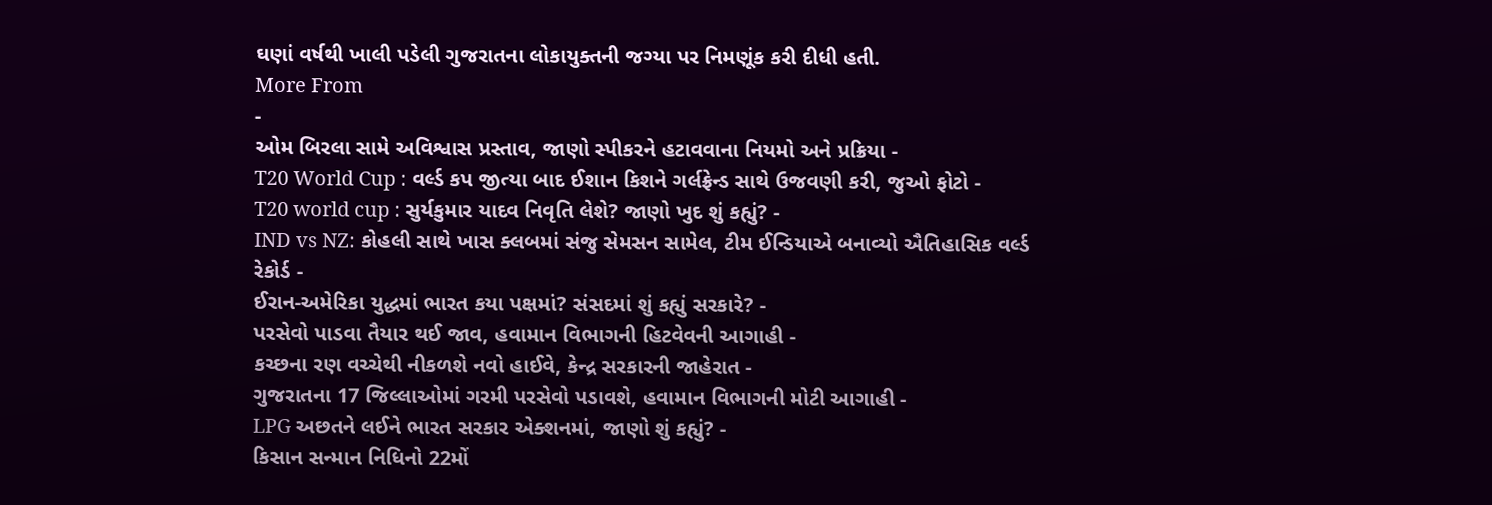ઘણાં વર્ષથી ખાલી પડેલી ગુજરાતના લોકાયુક્તની જગ્યા પર નિમણૂંક કરી દીધી હતી.
More From
-
ઓમ બિરલા સામે અવિશ્વાસ પ્રસ્તાવ, જાણો સ્પીકરને હટાવવાના નિયમો અને પ્રક્રિયા -
T20 World Cup : વર્લ્ડ કપ જીત્યા બાદ ઈશાન કિશને ગર્લફ્રેન્ડ સાથે ઉજવણી કરી, જુઓ ફોટો -
T20 world cup : સુર્યકુમાર યાદવ નિવૃતિ લેશે? જાણો ખુદ શું કહ્યું? -
IND vs NZ: કોહલી સાથે ખાસ ક્લબમાં સંજુ સેમસન સામેલ, ટીમ ઈન્ડિયાએ બનાવ્યો ઐતિહાસિક વર્લ્ડ રેકોર્ડ -
ઈરાન-અમેરિકા યુદ્ધમાં ભારત કયા પક્ષમાં? સંસદમાં શું કહ્યું સરકારે? -
પરસેવો પાડવા તૈયાર થઈ જાવ, હવામાન વિભાગની હિટવેવની આગાહી -
કચ્છના રણ વચ્ચેથી નીકળશે નવો હાઈવે, કેન્દ્ર સરકારની જાહેરાત -
ગુજરાતના 17 જિલ્લાઓમાં ગરમી પરસેવો પડાવશે, હવામાન વિભાગની મોટી આગાહી -
LPG અછતને લઈને ભારત સરકાર એક્શનમાં, જાણો શું કહ્યું? -
કિસાન સન્માન નિધિનો 22મોં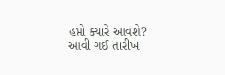હપ્તો ક્યારે આવશે? આવી ગઈ તારીખ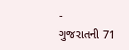-
ગુજરાતની 71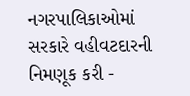નગરપાલિકાઓમાં સરકારે વહીવટદારની નિમણૂક કરી -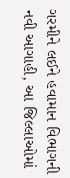ગરમીને લઈને હવામાન વિભાગની નવી આગાહી, આ જિલ્લાઓમાં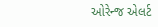ઓરેન્જ એલર્ટ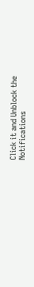Click it and Unblock the Notifications